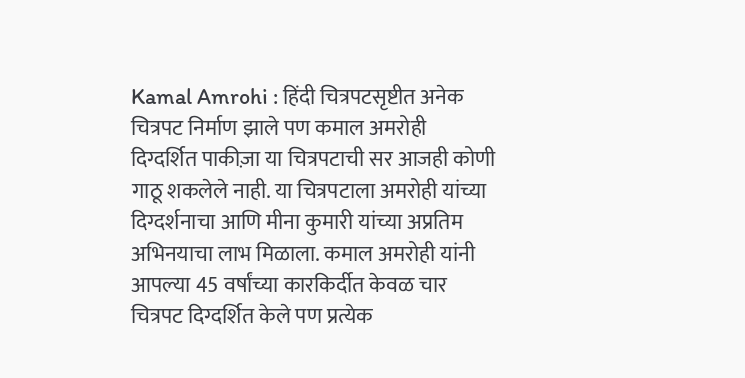Kamal Amrohi : हिंदी चित्रपटसृष्टीत अनेक चित्रपट निर्माण झाले पण कमाल अमरोही दिग्दर्शित पाकीज़ा या चित्रपटाची सर आजही कोणी गाठू शकलेले नाही. या चित्रपटाला अमरोही यांच्या दिग्दर्शनाचा आणि मीना कुमारी यांच्या अप्रतिम अभिनयाचा लाभ मिळाला. कमाल अमरोही यांनी आपल्या 45 वर्षांच्या कारकिर्दीत केवळ चार चित्रपट दिग्दर्शित केले पण प्रत्येक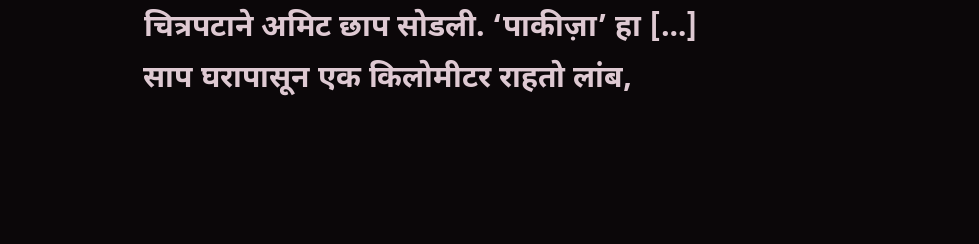चित्रपटाने अमिट छाप सोडली. ‘पाकीज़ा’ हा […]
साप घरापासून एक किलोमीटर राहतो लांब,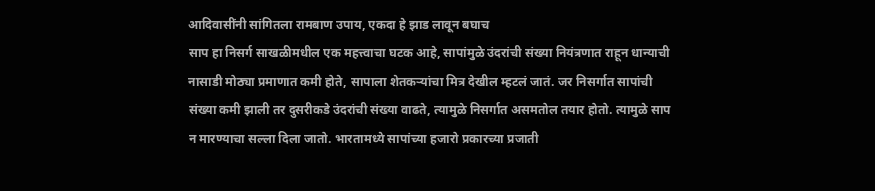आदिवासींनी सांगितला रामबाण उपाय, एकदा हे झाड लावून बघाच
साप हा निसर्ग साखळीमधील एक महत्त्वाचा घटक आहे, सापांमुळे उंदरांची संख्या नियंत्रणात राहून धान्याची नासाडी मोठ्या प्रमाणात कमी होते, सापाला शेतकऱ्यांचा मित्र देखील म्हटलं जातं. जर निसर्गात सापांची संख्या कमी झाली तर दुसरीकडे उंदरांची संख्या वाढते, त्यामुळे निसर्गात असमतोल तयार होतो. त्यामुळे साप न मारण्याचा सल्ला दिला जातो. भारतामध्ये सापांच्या हजारो प्रकारच्या प्रजाती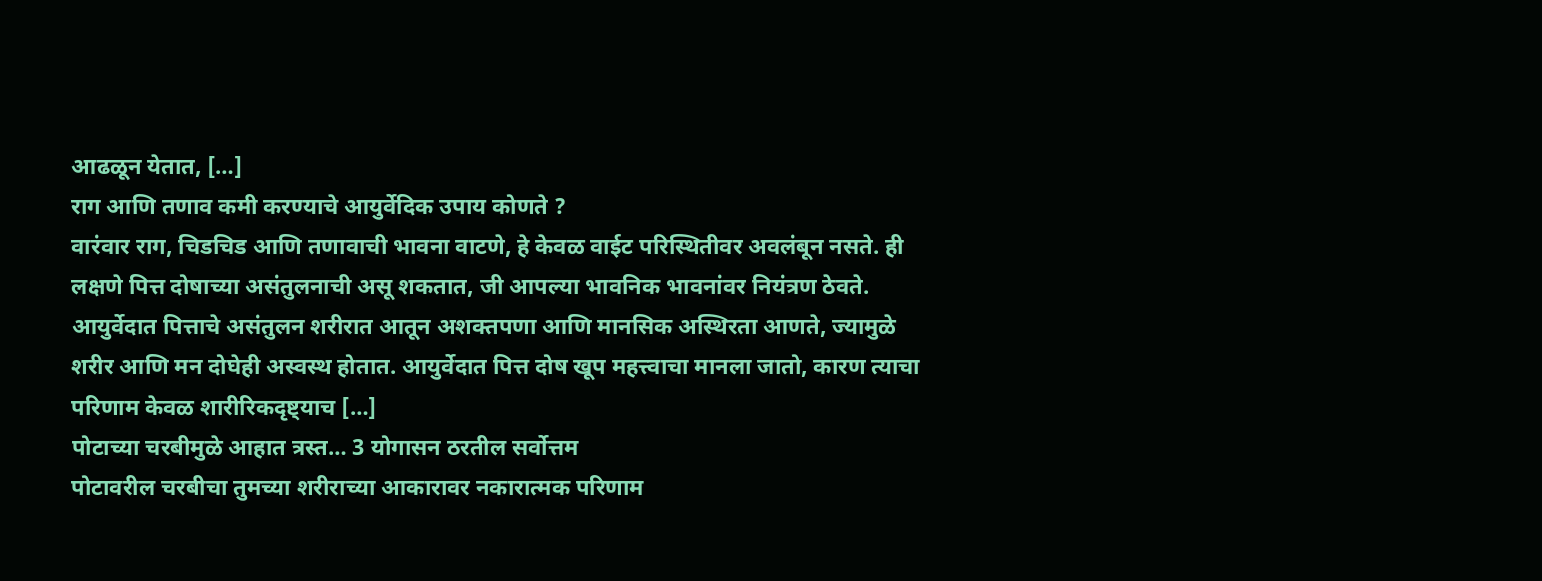आढळून येतात, […]
राग आणि तणाव कमी करण्याचे आयुर्वेदिक उपाय कोणते ?
वारंवार राग, चिडचिड आणि तणावाची भावना वाटणे, हे केवळ वाईट परिस्थितीवर अवलंबून नसते. ही लक्षणे पित्त दोषाच्या असंतुलनाची असू शकतात, जी आपल्या भावनिक भावनांवर नियंत्रण ठेवते. आयुर्वेदात पित्ताचे असंतुलन शरीरात आतून अशक्तपणा आणि मानसिक अस्थिरता आणते, ज्यामुळे शरीर आणि मन दोघेही अस्वस्थ होतात. आयुर्वेदात पित्त दोष खूप महत्त्वाचा मानला जातो, कारण त्याचा परिणाम केवळ शारीरिकदृष्ट्याच […]
पोटाच्या चरबीमुळे आहात त्रस्त… 3 योगासन ठरतील सर्वोत्तम
पोटावरील चरबीचा तुमच्या शरीराच्या आकारावर नकारात्मक परिणाम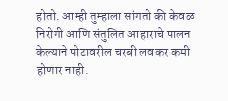होतो. आम्ही तुम्हाला सांगतो की केवळ निरोगी आणि संतुलित आहाराचे पालन केल्याने पोटावरील चरबी लवकर कमी होणार नाही.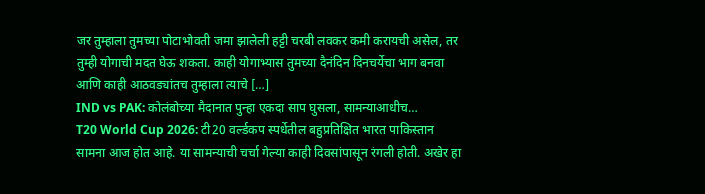जर तुम्हाला तुमच्या पोटाभोवती जमा झालेली हट्टी चरबी लवकर कमी करायची असेल, तर तुम्ही योगाची मदत घेऊ शकता. काही योगाभ्यास तुमच्या दैनंदिन दिनचर्येचा भाग बनवा आणि काही आठवड्यांतच तुम्हाला त्याचे […]
IND vs PAK: कोलंबोच्या मैदानात पुन्हा एकदा साप घुसला, सामन्याआधीच…
T20 World Cup 2026: टी20 वर्ल्डकप स्पर्धेतील बहुप्रतिक्षित भारत पाकिस्तान सामना आज होत आहे. या सामन्याची चर्चा गेल्या काही दिवसांपासून रंगली होती. अखेर हा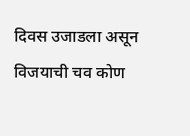दिवस उजाडला असून विजयाची चव कोण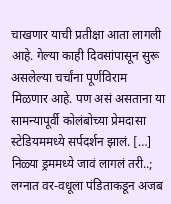चाखणार याची प्रतीक्षा आता लागली आहे. गेल्या काही दिवसांपासून सुरू असलेल्या चर्चांना पूर्णविराम मिळणार आहे. पण असं असताना या सामन्यापूर्वी कोलंबोच्या प्रेमदासा स्टेडियममध्ये सर्पदर्शन झालं. […]
निळ्या ड्रममध्ये जावं लागलं तरी..; लग्नात वर-वधूला पंडिताकडून अजब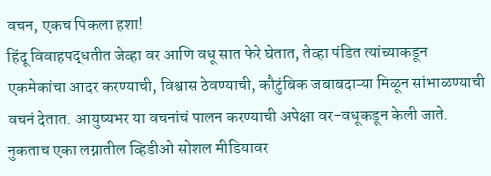वचन, एकच पिकला हशा!
हिंदू विवाहपद्धतीत जेव्हा वर आणि वधू सात फेरे घेतात, तेव्हा पंडित त्यांच्याकडून एकमेकांचा आदर करण्याची, विश्वास ठेवण्याची, कौटुंबिक जबाबदाऱ्या मिळून सांभाळण्याची वचनं देतात. आयुष्यभर या वचनांचं पालन करण्याची अपेक्षा वर-वधूकडून केली जाते. नुकताच एका लग्नातील व्हिडीओ सोशल मीडियावर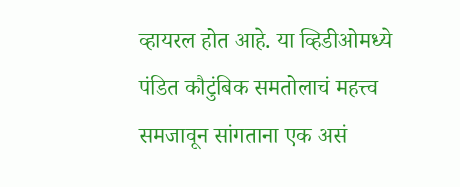व्हायरल होत आहे. या व्हिडीओमध्ये पंडित कौटुंबिक समतोलाचं महत्त्व समजावून सांगताना एक असं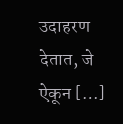उदाहरण देतात, जे ऐकून […]